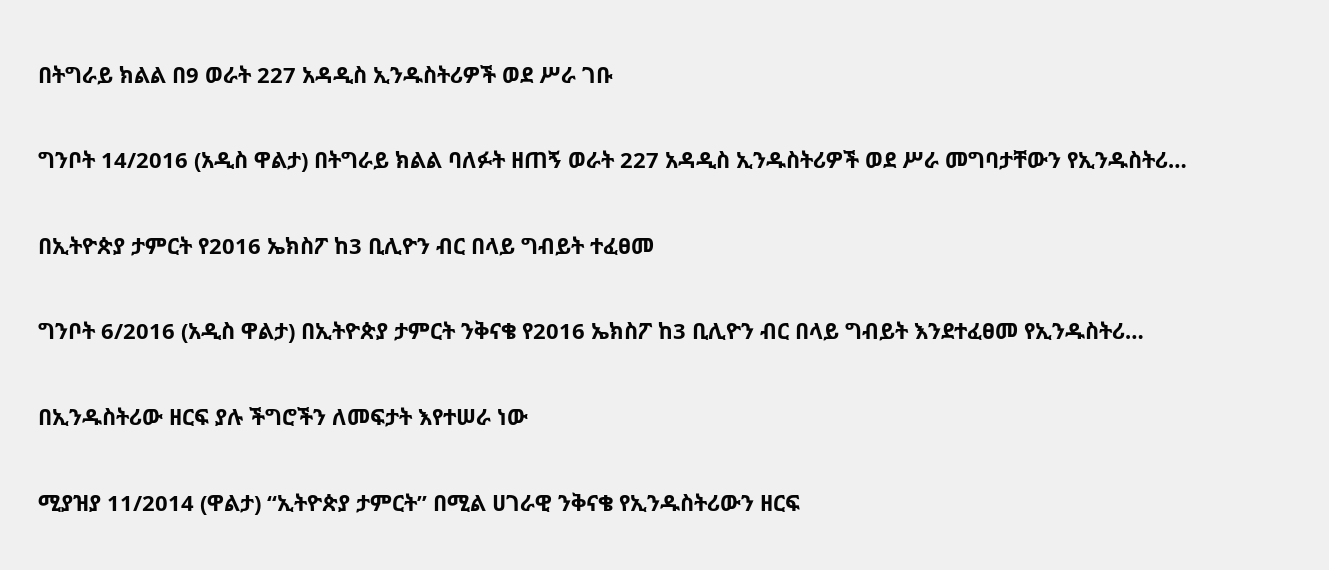በትግራይ ክልል በ9 ወራት 227 አዳዲስ ኢንዱስትሪዎች ወደ ሥራ ገቡ

ግንቦት 14/2016 (አዲስ ዋልታ) በትግራይ ክልል ባለፉት ዘጠኝ ወራት 227 አዳዲስ ኢንዱስትሪዎች ወደ ሥራ መግባታቸውን የኢንዱስትሪ…

በኢትዮጵያ ታምርት የ2016 ኤክስፖ ከ3 ቢሊዮን ብር በላይ ግብይት ተፈፀመ

ግንቦት 6/2016 (አዲስ ዋልታ) በኢትዮጵያ ታምርት ንቅናቄ የ2016 ኤክስፖ ከ3 ቢሊዮን ብር በላይ ግብይት እንደተፈፀመ የኢንዱስትሪ…

በኢንዱስትሪው ዘርፍ ያሉ ችግሮችን ለመፍታት እየተሠራ ነው

ሚያዝያ 11/2014 (ዋልታ) “ኢትዮጵያ ታምርት” በሚል ሀገራዊ ንቅናቄ የኢንዱስትሪውን ዘርፍ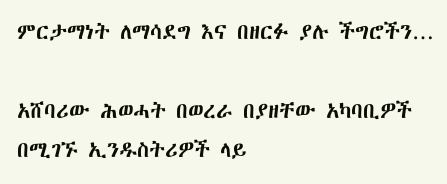ምርታማነት ለማሳደግ እና በዘርፉ ያሉ ችግሮችን…

አሸባሪው ሕወሓት በወረራ በያዘቸው አካባቢዎች በሚገኙ ኢንዱስትሪዎች ላይ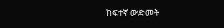ከፍተኛ ውድመት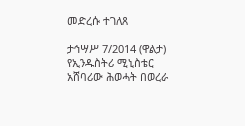መድረሱ ተገለጸ

ታኅሣሥ 7/2014 (ዋልታ) የኢንዱስትሪ ሚኒስቴር አሸባሪው ሕወሓት በወረራ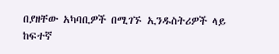በያዘቸው አካባቢዎች በሚገኙ ኢንዱስትሪዎች ላይ ከፍተኛ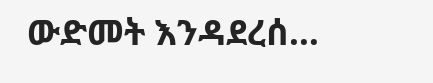ውድመት እንዳደረሰ…